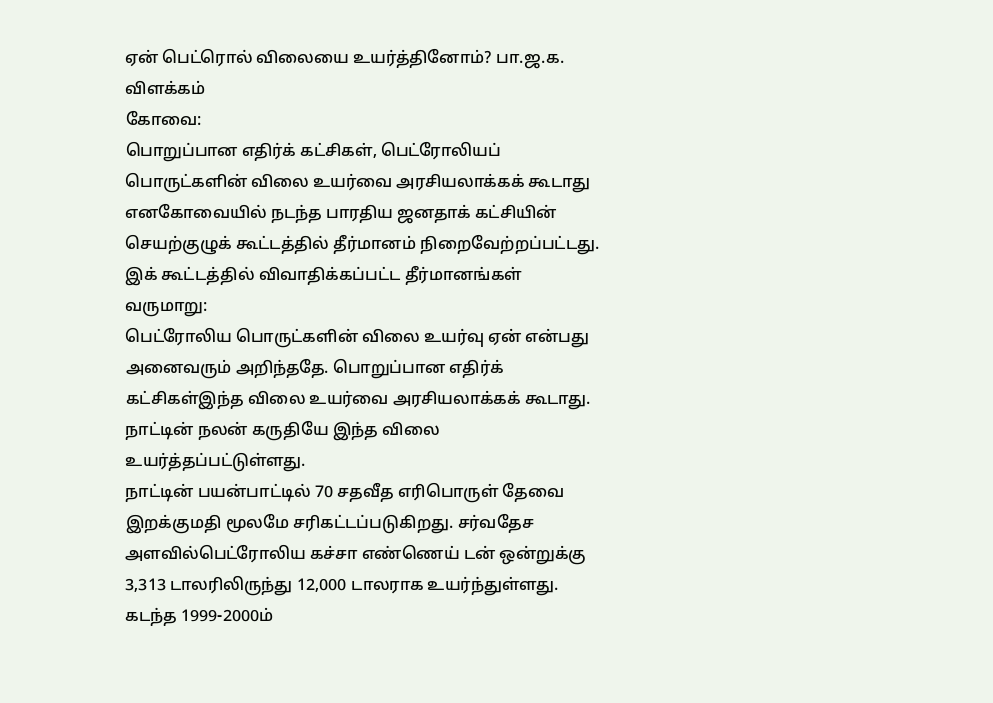ஏன் பெட்ரொல் விலையை உயர்த்தினோம்? பா.ஜ.க. விளக்கம்
கோவை:
பொறுப்பான எதிர்க் கட்சிகள், பெட்ரோலியப் பொருட்களின் விலை உயர்வை அரசியலாக்கக் கூடாது எனகோவையில் நடந்த பாரதிய ஜனதாக் கட்சியின் செயற்குழுக் கூட்டத்தில் தீர்மானம் நிறைவேற்றப்பட்டது.
இக் கூட்டத்தில் விவாதிக்கப்பட்ட தீர்மானங்கள் வருமாறு:
பெட்ரோலிய பொருட்களின் விலை உயர்வு ஏன் என்பது அனைவரும் அறிந்ததே. பொறுப்பான எதிர்க் கட்சிகள்இந்த விலை உயர்வை அரசியலாக்கக் கூடாது. நாட்டின் நலன் கருதியே இந்த விலை உயர்த்தப்பட்டுள்ளது.
நாட்டின் பயன்பாட்டில் 70 சதவீத எரிபொருள் தேவை இறக்குமதி மூலமே சரிகட்டப்படுகிறது. சர்வதேச அளவில்பெட்ரோலிய கச்சா எண்ணெய் டன் ஒன்றுக்கு 3,313 டாலரிலிருந்து 12,000 டாலராக உயர்ந்துள்ளது.
கடந்த 1999-2000ம்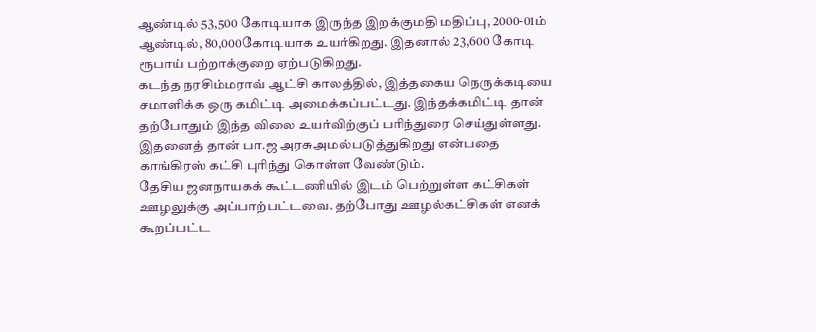ஆண்டில் 53,500 கோடியாக இருந்த இறக்குமதி மதிப்பு, 2000-01ம் ஆண்டில், 80,000கோடியாக உயர்கிறது. இதனால் 23,600 கோடி ரூபாய் பற்றாக்குறை ஏற்படுகிறது.
கடந்த நரசிம்மராவ் ஆட்சி காலத்தில், இத்தகைய நெருக்கடியை சமாளிக்க ஒரு கமிட்டி அமைக்கப்பட்டது. இந்தக்கமிட்டி தான் தற்போதும் இந்த விலை உயர்விற்குப் பரிந்துரை செய்துள்ளது. இதனைத் தான் பா.ஜ அரசுஅமல்படுத்துகிறது என்பதை காங்கிரஸ் கட்சி புரிந்து கொள்ள வேண்டும்.
தேசிய ஜனநாயகக் கூட்டணியில் இடம் பெற்றுள்ள கட்சிகள் ஊழலுக்கு அப்பாற்பட்டவை. தற்போது ஊழல்கட்சிகள் எனக் கூறப்பட்ட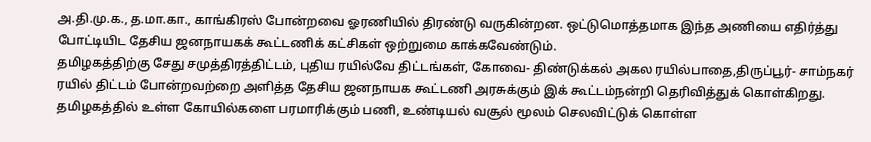அ.தி.மு.க., த.மா.கா., காங்கிரஸ் போன்றவை ஓரணியில் திரண்டு வருகின்றன. ஒட்டுமொத்தமாக இந்த அணியை எதிர்த்து போட்டியிட தேசிய ஜனநாயகக் கூட்டணிக் கட்சிகள் ஒற்றுமை காக்கவேண்டும்.
தமிழகத்திற்கு சேது சமுத்திரத்திட்டம், புதிய ரயில்வே திட்டங்கள், கோவை- திண்டுக்கல் அகல ரயில்பாதை,திருப்பூர்- சாம்நகர் ரயில் திட்டம் போன்றவற்றை அளித்த தேசிய ஜனநாயக கூட்டணி அரசுக்கும் இக் கூட்டம்நன்றி தெரிவித்துக் கொள்கிறது.
தமிழகத்தில் உள்ள கோயில்களை பரமாரிக்கும் பணி, உண்டியல் வசூல் மூலம் செலவிட்டுக் கொள்ள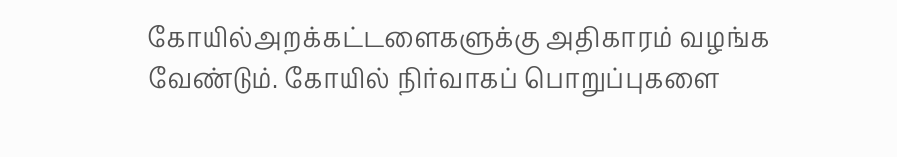கோயில்அறக்கட்டளைகளுக்கு அதிகாரம் வழங்க வேண்டும். கோயில் நிர்வாகப் பொறுப்புகளை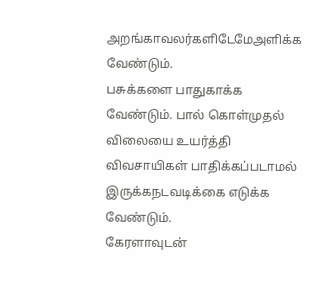அறங்காவலர்களிடேமேஅளிக்க வேண்டும்.
பசுக்களை பாதுகாக்க வேண்டும். பால் கொள்முதல் விலையை உயர்த்தி விவசாயிகள் பாதிக்கப்படாமல் இருக்கநடவடிக்கை எடுக்க வேண்டும்.
கேரளாவுடன்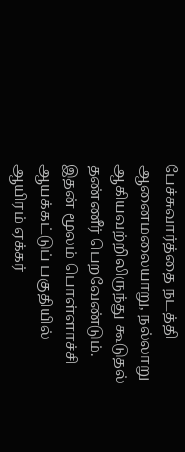பேச்சுவார்த்தை நடத்தி ஆனைமலையாறு, நல்லாறு ஆகியவற்றிலிருந்து கூடுதல் தண்ணீர் பெறவேண்டும். இதன் மூலம் பொள்ளாச்சி ஆயக்கட்டுப் பகுதியில் ஆயிரம் ஏக்கர்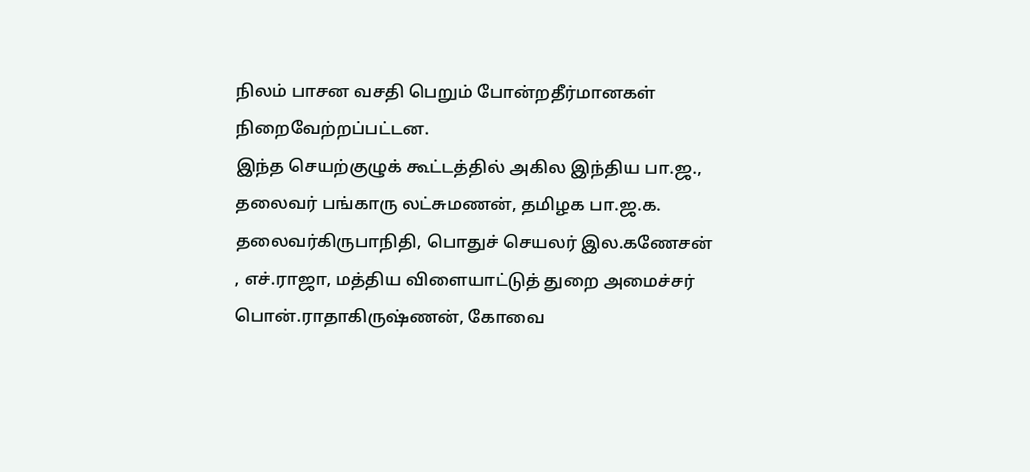நிலம் பாசன வசதி பெறும் போன்றதீர்மானகள் நிறைவேற்றப்பட்டன.
இந்த செயற்குழுக் கூட்டத்தில் அகில இந்திய பா.ஜ., தலைவர் பங்காரு லட்சுமணன், தமிழக பா.ஜ.க. தலைவர்கிருபாநிதி, பொதுச் செயலர் இல.கணேசன் , எச்.ராஜா, மத்திய விளையாட்டுத் துறை அமைச்சர் பொன்.ராதாகிருஷ்ணன், கோவை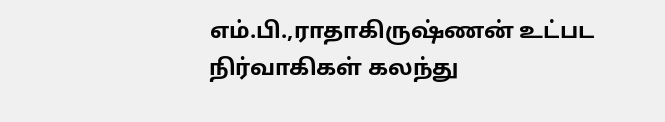எம்.பி.,ராதாகிருஷ்ணன் உட்பட நிர்வாகிகள் கலந்து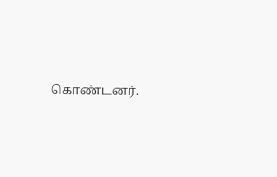கொண்டனர்.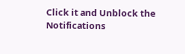Click it and Unblock the Notifications